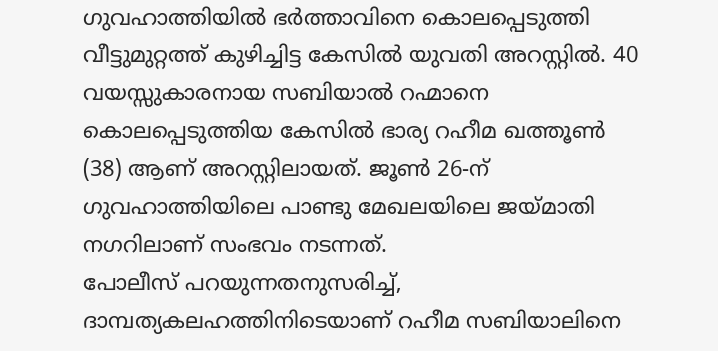ഗുവഹാത്തിയിൽ ഭർത്താവിനെ കൊലപ്പെടുത്തി വീട്ടുമുറ്റത്ത് കുഴിച്ചിട്ട കേസിൽ യുവതി അറസ്റ്റിൽ. 40 വയസ്സുകാരനായ സബിയാൽ റഹ്മാനെ കൊലപ്പെടുത്തിയ കേസിൽ ഭാര്യ റഹീമ ഖത്തൂൺ (38) ആണ് അറസ്റ്റിലായത്. ജൂൺ 26-ന് ഗുവഹാത്തിയിലെ പാണ്ടു മേഖലയിലെ ജയ്മാതി നഗറിലാണ് സംഭവം നടന്നത്.
പോലീസ് പറയുന്നതനുസരിച്ച്, ദാമ്പത്യകലഹത്തിനിടെയാണ് റഹീമ സബിയാലിനെ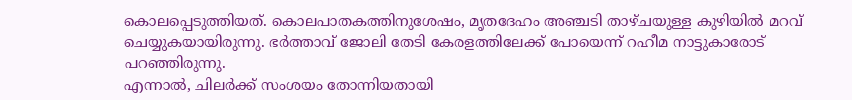കൊലപ്പെടുത്തിയത്. കൊലപാതകത്തിനുശേഷം, മൃതദേഹം അഞ്ചടി താഴ്ചയുള്ള കുഴിയിൽ മറവ് ചെയ്യുകയായിരുന്നു. ഭർത്താവ് ജോലി തേടി കേരളത്തിലേക്ക് പോയെന്ന് റഹീമ നാട്ടുകാരോട് പറഞ്ഞിരുന്നു.
എന്നാൽ, ചിലർക്ക് സംശയം തോന്നിയതായി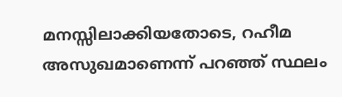മനസ്സിലാക്കിയതോടെ, റഹീമ അസുഖമാണെന്ന് പറഞ്ഞ് സ്ഥലം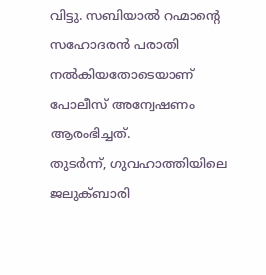വിട്ടു. സബിയാൽ റഹ്മാന്റെ സഹോദരൻ പരാതി നൽകിയതോടെയാണ് പോലീസ് അന്വേഷണം ആരംഭിച്ചത്.
തുടർന്ന്, ഗുവഹാത്തിയിലെ ജലുക്ബാരി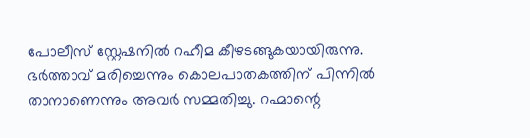പോലീസ് സ്റ്റേഷനിൽ റഹീമ കീഴടങ്ങുകയായിരുന്നു. ഭർത്താവ് മരിച്ചെന്നും കൊലപാതകത്തിന് പിന്നിൽ താനാണെന്നും അവർ സമ്മതിച്ചു. റഹ്മാന്റെ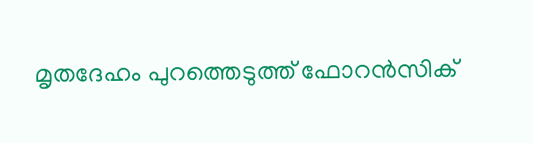മൃതദേഹം പുറത്തെടുത്ത് ഫോറൻസിക്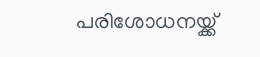പരിശോധനയ്ക്ക്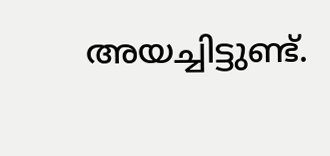അയച്ചിട്ടുണ്ട്.